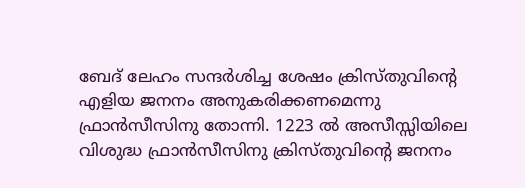ബേദ് ലേഹം സന്ദർശിച്ച ശേഷം ക്രിസ്തുവിന്റെ എളിയ ജനനം അനുകരിക്കണമെന്നു ഫ്രാൻസീസിനു തോന്നി. 1223 ൽ അസീസ്സിയിലെ വിശുദ്ധ ഫ്രാൻസീസിനു ക്രിസ്തുവിന്റെ ജനനം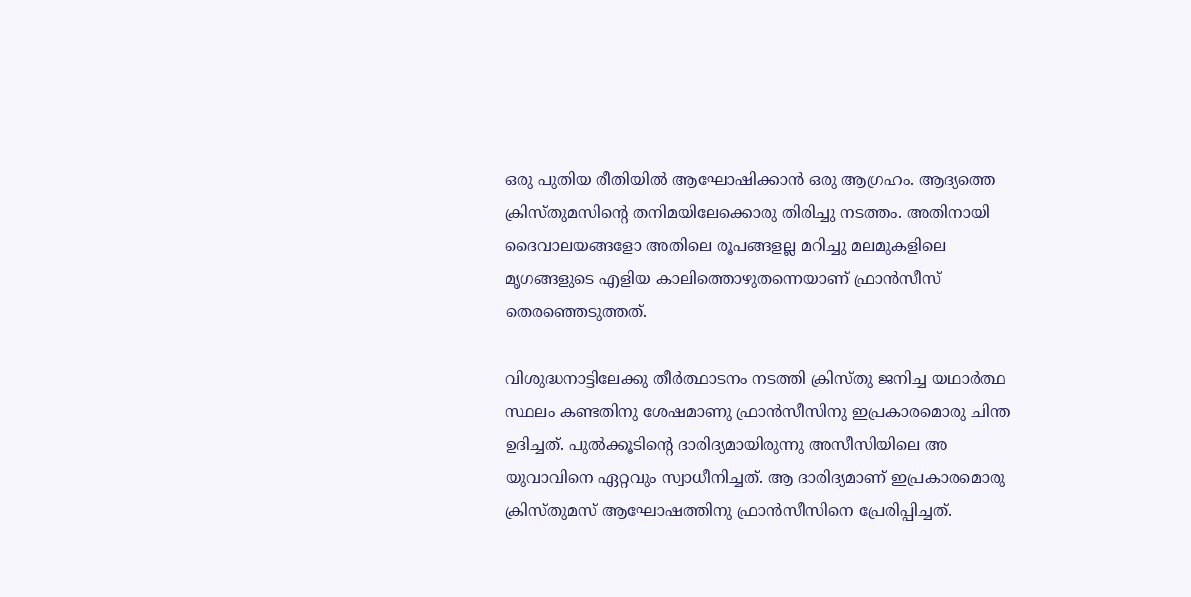ഒരു പുതിയ രീതിയിൽ ആഘോഷിക്കാൻ ഒരു ആഗ്രഹം. ആദ്യത്തെ ക്രിസ്തുമസിന്റെ തനിമയിലേക്കൊരു തിരിച്ചു നടത്തം. അതിനായി ദൈവാലയങ്ങളോ അതിലെ രൂപങ്ങളല്ല മറിച്ചു മലമുകളിലെ മൃഗങ്ങളുടെ എളിയ കാലിത്തൊഴുതന്നെയാണ് ഫ്രാൻസീസ് തെരഞ്ഞെടുത്തത്.

വിശുദ്ധനാട്ടിലേക്കു തീർത്ഥാടനം നടത്തി ക്രിസ്തു ജനിച്ച യഥാർത്ഥ സ്ഥലം കണ്ടതിനു ശേഷമാണു ഫ്രാൻസീസിനു ഇപ്രകാരമൊരു ചിന്ത ഉദിച്ചത്. പുൽക്കൂടിന്റെ ദാരിദ്യമായിരുന്നു അസീസിയിലെ അ യുവാവിനെ ഏറ്റവും സ്വാധീനിച്ചത്. ആ ദാരിദ്യമാണ് ഇപ്രകാരമൊരു ക്രിസ്തുമസ് ആഘോഷത്തിനു ഫ്രാൻസീസിനെ പ്രേരിപ്പിച്ചത്.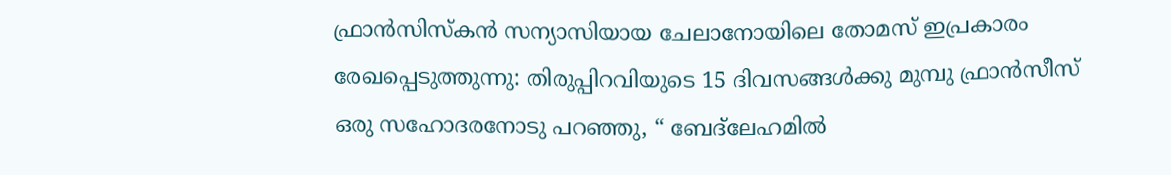ഫ്രാൻസിസ്കൻ സന്യാസിയായ ചേലാനോയിലെ തോമസ് ഇപ്രകാരം രേഖപ്പെടുത്തുന്നു: തിരുപ്പിറവിയുടെ 15 ദിവസങ്ങൾക്കു മുമ്പു ഫ്രാൻസീസ് ഒരു സഹോദരനോടു പറഞ്ഞു, “ ബേദ്ലേഹമിൽ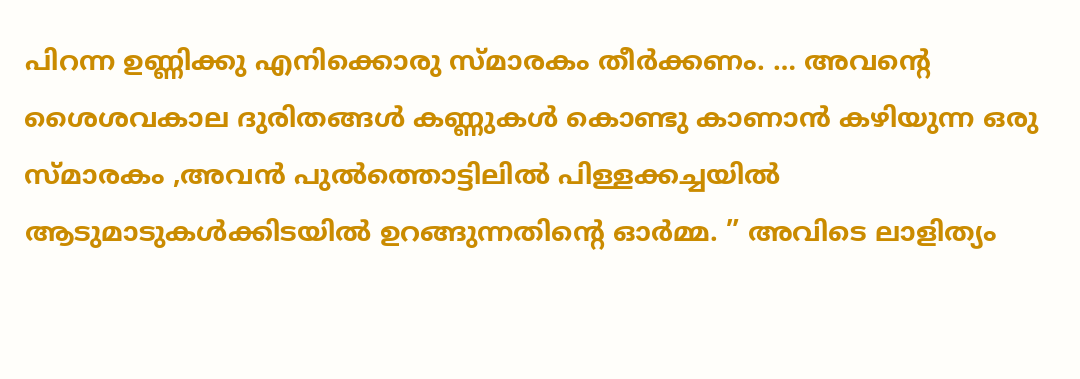പിറന്ന ഉണ്ണിക്കു എനിക്കൊരു സ്മാരകം തീർക്കണം. … അവന്റെ ശൈശവകാല ദുരിതങ്ങൾ കണ്ണുകൾ കൊണ്ടു കാണാൻ കഴിയുന്ന ഒരു സ്മാരകം ,അവൻ പുൽത്തൊട്ടിലിൽ പിള്ളക്കച്ചയിൽ ആടുമാടുകൾക്കിടയിൽ ഉറങ്ങുന്നതിന്റെ ഓർമ്മ. ” അവിടെ ലാളിത്യം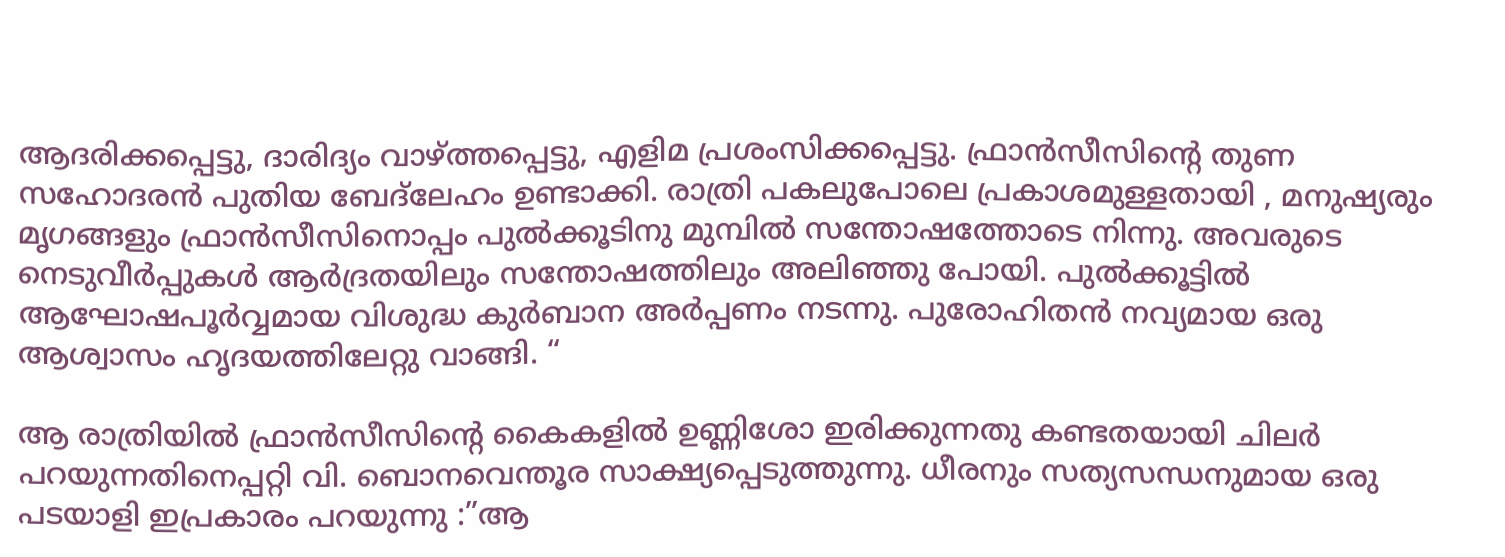ആദരിക്കപ്പെട്ടു, ദാരിദ്യം വാഴ്ത്തപ്പെട്ടു, എളിമ പ്രശംസിക്കപ്പെട്ടു. ഫ്രാൻസീസിന്റെ തുണ സഹോദരൻ പുതിയ ബേദ്ലേഹം ഉണ്ടാക്കി. രാത്രി പകലുപോലെ പ്രകാശമുള്ളതായി , മനുഷ്യരും മൃഗങ്ങളും ഫ്രാൻസീസിനൊപ്പം പുൽക്കൂടിനു മുമ്പിൽ സന്തോഷത്തോടെ നിന്നു. അവരുടെ നെടുവീർപ്പുകൾ ആർദ്രതയിലും സന്തോഷത്തിലും അലിഞ്ഞു പോയി. പുൽക്കൂട്ടിൽ ആഘോഷപൂർവ്വമായ വിശുദ്ധ കുർബാന അർപ്പണം നടന്നു. പുരോഹിതൻ നവ്യമായ ഒരു ആശ്വാസം ഹൃദയത്തിലേറ്റു വാങ്ങി. “

ആ രാത്രിയിൽ ഫ്രാൻസീസിന്റെ കൈകളിൽ ഉണ്ണിശോ ഇരിക്കുന്നതു കണ്ടതയായി ചിലർ പറയുന്നതിനെപ്പറ്റി വി. ബൊനവെന്തൂര സാക്ഷ്യപ്പെടുത്തുന്നു. ധീരനും സത്യസന്ധനുമായ ഒരു പടയാളി ഇപ്രകാരം പറയുന്നു :”ആ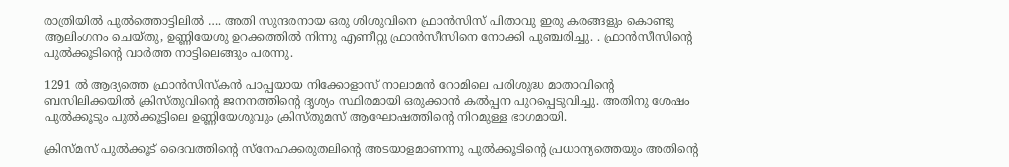രാത്രിയിൽ പുൽത്തൊട്ടിലിൽ …. അതി സുന്ദരനായ ഒരു ശിശുവിനെ ഫ്രാൻസിസ് പിതാവു ഇരു കരങ്ങളും കൊണ്ടു ആലിംഗനം ചെയ്തു, ഉണ്ണിയേശു ഉറക്കത്തിൽ നിന്നു എണീറ്റു ഫ്രാൻസീസിനെ നോക്കി പുഞ്ചരിച്ചു. . ഫ്രാൻസീസിന്റെ പുൽക്കൂടിന്റെ വാർത്ത നാട്ടിലെങ്ങും പരന്നു.

1291 ൽ ആദ്യത്തെ ഫ്രാൻസിസ്കൻ പാപ്പയായ നിക്കോളാസ് നാലാമൻ റോമിലെ പരിശുദ്ധ മാതാവിന്റെ ബസിലിക്കയിൽ ക്രിസ്തുവിന്റെ ജനനത്തിന്റെ ദൃശ്യം സ്ഥിരമായി ഒരുക്കാൻ കൽപ്പന പുറപ്പെടുവിച്ചു. അതിനു ശേഷം പുൽക്കൂടും പുൽക്കൂട്ടിലെ ഉണ്ണിയേശുവും ക്രിസ്തുമസ് ആഘോഷത്തിന്റെ നിറമുള്ള ഭാഗമായി.

ക്രിസ്മസ് പുൽക്കൂട് ദൈവത്തിന്‍റെ സ്നേഹക്കരുതലിന്‍റെ അടയാളമാണന്നു പുൽക്കൂടിന്‍റെ പ്രധാന്യത്തെയും അതിന്‍റെ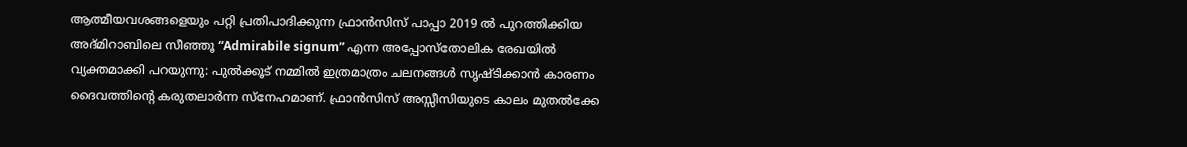ആത്മീയവശങ്ങളെയും പറ്റി പ്രതിപാദിക്കുന്ന ഫ്രാൻസിസ് പാപ്പാ 2019 ൽ പുറത്തിക്കിയ അദ്മിറാബിലെ സീഞ്ഞൂ “Admirabile signum” എന്ന അപ്പോസ്തോലിക രേഖയിൽ വ്യക്തമാക്കി പറയുന്നു: പുൽക്കൂട് നമ്മിൽ ഇത്രമാത്രം ചലനങ്ങൾ സൃഷ്ടിക്കാൻ കാരണം ദൈവത്തിന്‍റെ കരുതലാർന്ന സ്നേഹമാണ്. ഫ്രാൻസിസ് അസ്സീസിയുടെ കാലം മുതൽക്കേ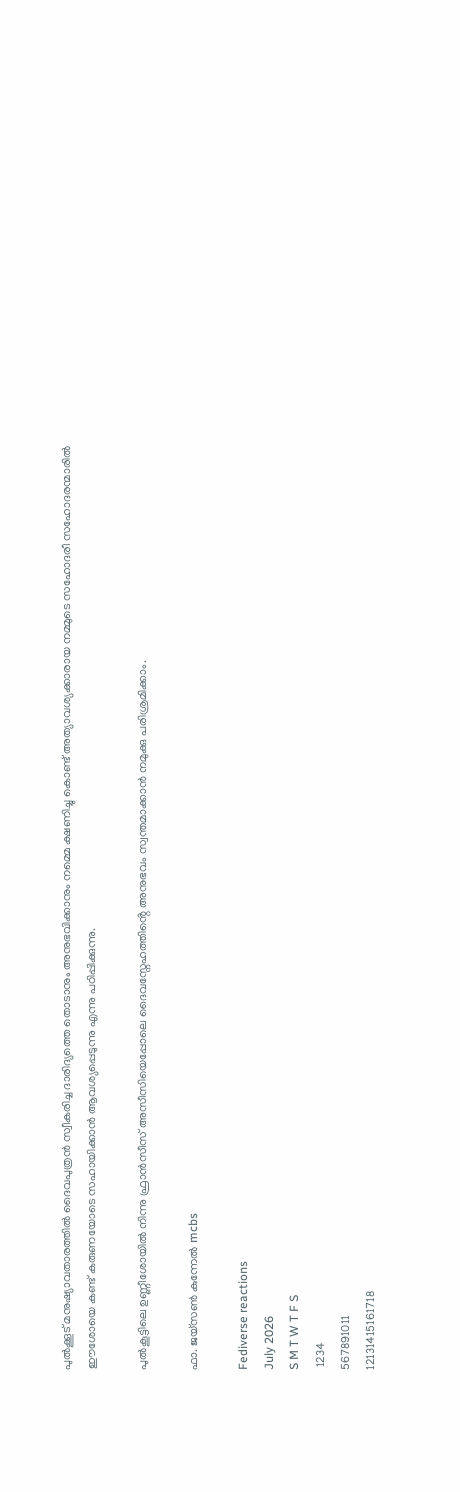പുൽക്കൂട് മനുഷ്യാവതാരത്തിൽ ദൈവപുത്രൻ സ്വീകരിച്ച ദാരിദ്യത്തെ തൊടാനും അനുഭവിക്കാനും നമ്മെ ക്ഷണിച്ചു കൊണ്ട് അത്യാവശ്യക്കാരായ നമ്മുടെ സഹോദരീ സഹോദരന്മാരിൽ ഈശോയെ കണ്ട് കരുണയോടെ സഹായിക്കാൻ ആവശ്യപ്പെടുന്നു എന്നു പഠിപ്പിക്കുന്നു.

പുൽകൂട്ടിലെ ഉണ്ണീശോയിൽ നിന്നു ഫ്രാൻസീസ് അസീസിയെപ്പോലെ ദൈവസ്നേഹത്തിൻ്റെ അനുഭവം സ്വന്തമാക്കാൻ നമുക്കു പരിശ്രമിക്കാം.

ഫാ. ജയ്സൺ കുന്നേൽ mcbs

Fediverse reactions
July 2026
S M T W T F S
 1234
567891011
12131415161718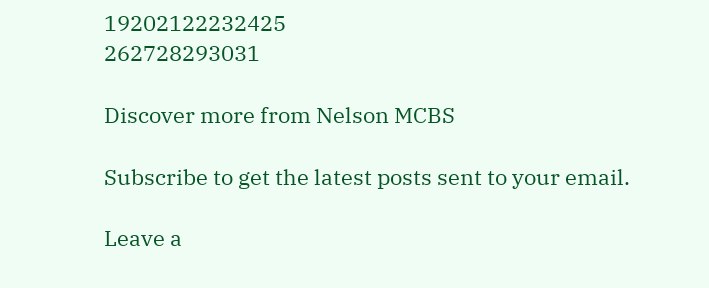19202122232425
262728293031

Discover more from Nelson MCBS

Subscribe to get the latest posts sent to your email.

Leave a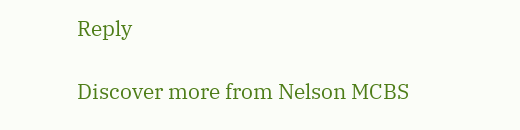Reply

Discover more from Nelson MCBS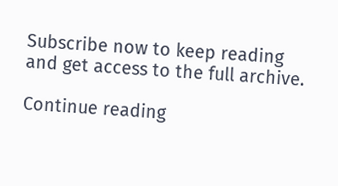Subscribe now to keep reading and get access to the full archive.

Continue reading